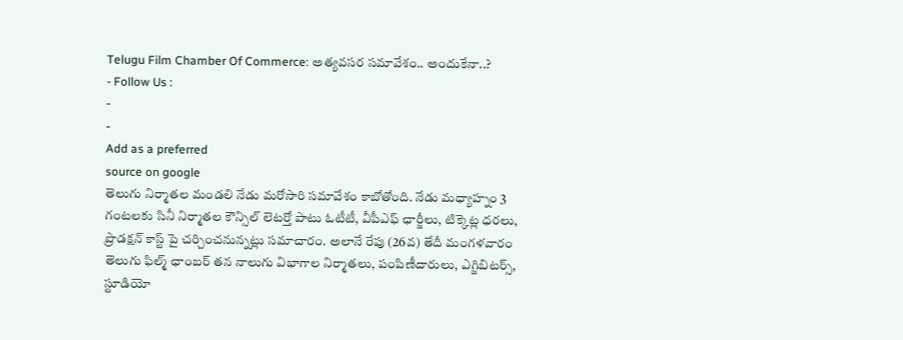Telugu Film Chamber Of Commerce: అత్యవసర సమావేశం.. అందుకేనా..?
- Follow Us :
-
-
Add as a preferred
source on google
తెలుగు నిర్మాతల మండలి నేడు మరోసారి సమావేశం కాబోతోంది. నేడు మధ్యాహ్నం 3 గంటలకు సినీ నిర్మాతల కౌన్సిల్ లెటర్తో పాటు ఓటీటీ, వీపీఎఫ్ ఛార్జీలు, టిక్కెట్ల ధరలు, ప్రొడక్షన్ కాస్ట్ పై చర్చించనున్నట్లు సమాచారం. అలానే రేపు (26వ) తేదీ మంగళవారం తెలుగు ఫిల్మ్ ఛాంబర్ తన నాలుగు విభాగాల నిర్మాతలు, పంపిణీదారులు, ఎగ్జిబిటర్స్, స్టూడియో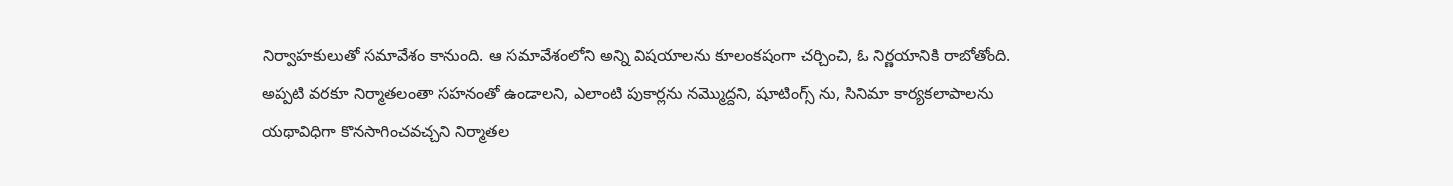నిర్వాహకులుతో సమావేశం కానుంది. ఆ సమావేశంలోని అన్ని విషయాలను కూలంకషంగా చర్చించి, ఓ నిర్ణయానికి రాబోతోంది. అప్పటి వరకూ నిర్మాతలంతా సహనంతో ఉండాలని, ఎలాంటి పుకార్లను నమ్మొద్దని, షూటింగ్స్ ను, సినిమా కార్యకలాపాలను యథావిధిగా కొనసాగించవచ్చని నిర్మాతల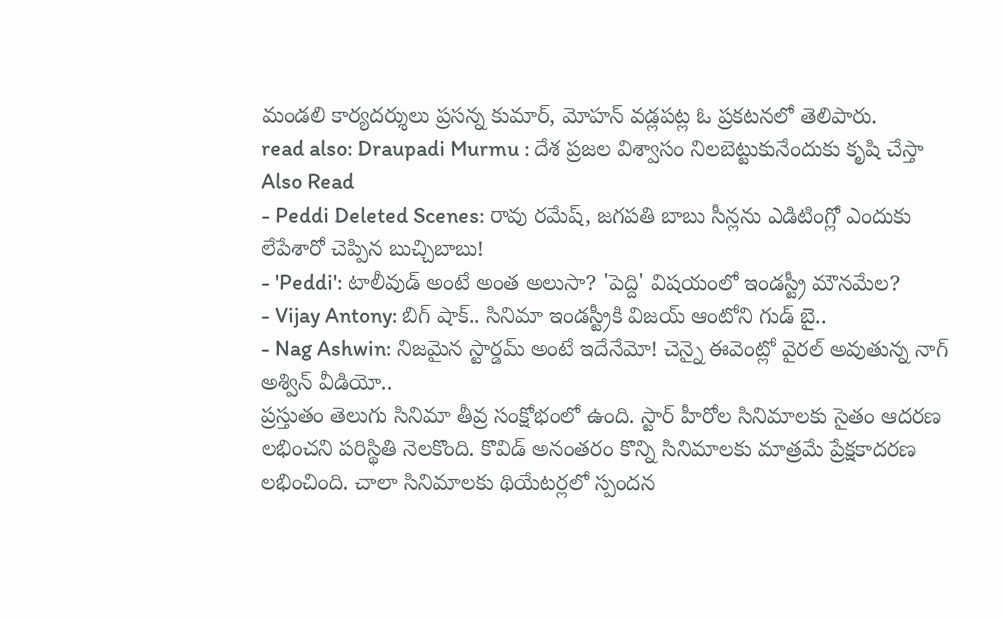మండలి కార్యదర్శులు ప్రసన్న కుమార్, మోహన్ వడ్లపట్ల ఓ ప్రకటనలో తెలిపారు.
read also: Draupadi Murmu : దేశ ప్రజల విశ్వాసం నిలబెట్టుకునేందుకు కృషి చేస్తా
Also Read
- Peddi Deleted Scenes: రావు రమేష్, జగపతి బాబు సీన్లను ఎడిటింగ్లో ఎందుకు లేపేశారో చెప్పిన బుచ్చిబాబు!
- 'Peddi': టాలీవుడ్ అంటే అంత అలుసా? 'పెద్ది' విషయంలో ఇండస్ట్రీ మౌనమేల?
- Vijay Antony: బిగ్ షాక్.. సినిమా ఇండస్ట్రీకి విజయ్ ఆంటోని గుడ్ బై..
- Nag Ashwin: నిజమైన స్టార్డమ్ అంటే ఇదేనేమో! చెన్నై ఈవెంట్లో వైరల్ అవుతున్న నాగ్ అశ్విన్ వీడియో..
ప్రస్తుతం తెలుగు సినిమా తీవ్ర సంక్షోభంలో ఉంది. స్టార్ హీరోల సినిమాలకు సైతం ఆదరణ లభించని పరిస్థితి నెలకొంది. కొవిడ్ అనంతరం కొన్ని సినిమాలకు మాత్రమే ప్రేక్షకాదరణ లభించింది. చాలా సినిమాలకు థియేటర్లలో స్పందన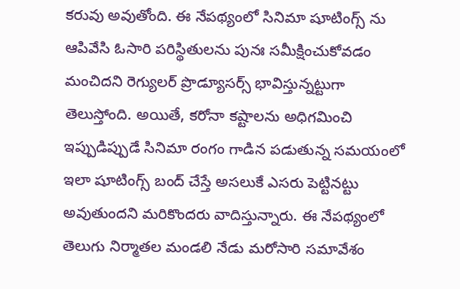కరువు అవుతోంది. ఈ నేపథ్యంలో సినిమా షూటింగ్స్ ను ఆపివేసి ఓసారి పరిస్థితులను పునః సమీక్షించుకోవడం మంచిదని రెగ్యులర్ ప్రొడ్యూసర్స్ భావిస్తున్నట్టుగా తెలుస్తోంది. అయితే, కరోనా కష్టాలను అధిగమించి ఇప్పుడిప్పుడే సినిమా రంగం గాడిన పడుతున్న సమయంలో ఇలా షూటింగ్స్ బంద్ చేస్తే అసలుకే ఎసరు పెట్టినట్టు అవుతుందని మరికొందరు వాదిస్తున్నారు. ఈ నేపథ్యంలో తెలుగు నిర్మాతల మండలి నేడు మరోసారి సమావేశం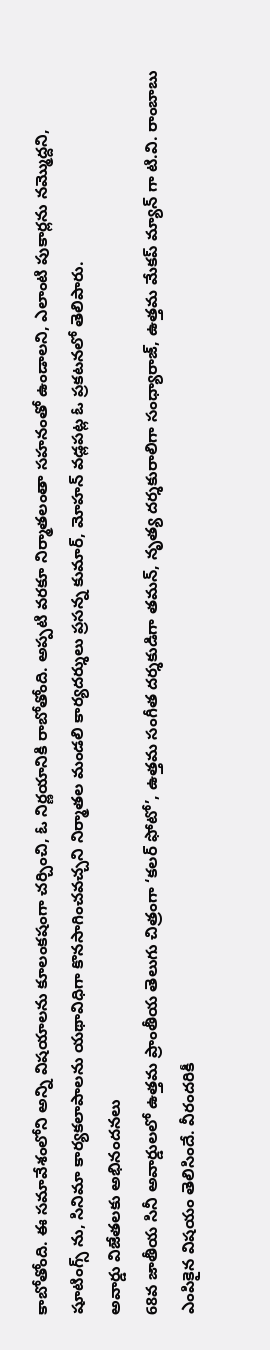కాబోతోంది. ఈ సమావేశంలోని అన్ని విషయాలను కూలంకషంగా చర్చించి, ఓ నిర్ణయానికి రాబోతోంది. అప్పటి వరకూ నిర్మాతలంతా సహనంతో ఉండాలని, ఎలాంటి పుకార్లను నమ్మొద్దని, షూటింగ్స్ ను, సినిమా కార్యకలాపాలను యథావిధిగా కొనసాగించవచ్చని నిర్మాతల మండలి కార్యదర్శులు ప్రసన్న కుమార్, మోహన్ వడ్లపట్ల ఓ ప్రకటనలో తెలిపారు.
అవార్డు విజేతలకు అభినందనలు
68వ జాతీయ సినీ అవార్డులలో ఉత్తమ ప్రాంతీయ తెలుగు చిత్రంగా ‘కలర్ ఫోటో’, ఉత్తమ సంగీత దర్శకుడిగా తమన్, నృత్య దర్శకురాలిగా సంధ్యారాజ్, ఉత్తమ మేకప్ మ్యాన్ గా టి.వి. రాంబాబు ఎంపికైన విషయం తెలిసిందే. వీరందరికీ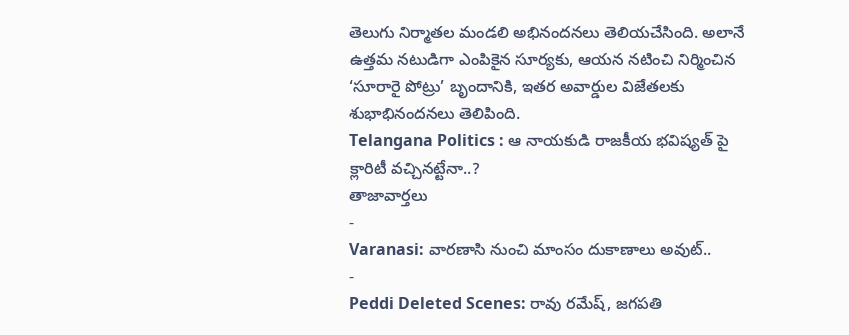తెలుగు నిర్మాతల మండలి అభినందనలు తెలియచేసింది. అలానే ఉత్తమ నటుడిగా ఎంపికైన సూర్యకు, ఆయన నటించి నిర్మించిన ‘సూరారై పోట్రు’ బృందానికి, ఇతర అవార్డుల విజేతలకు శుభాభినందనలు తెలిపింది.
Telangana Politics : ఆ నాయకుడి రాజకీయ భవిష్యత్ పై క్లారిటీ వచ్చినట్టేనా..?
తాజావార్తలు
-
Varanasi: వారణాసి నుంచి మాంసం దుకాణాలు అవుట్..
-
Peddi Deleted Scenes: రావు రమేష్, జగపతి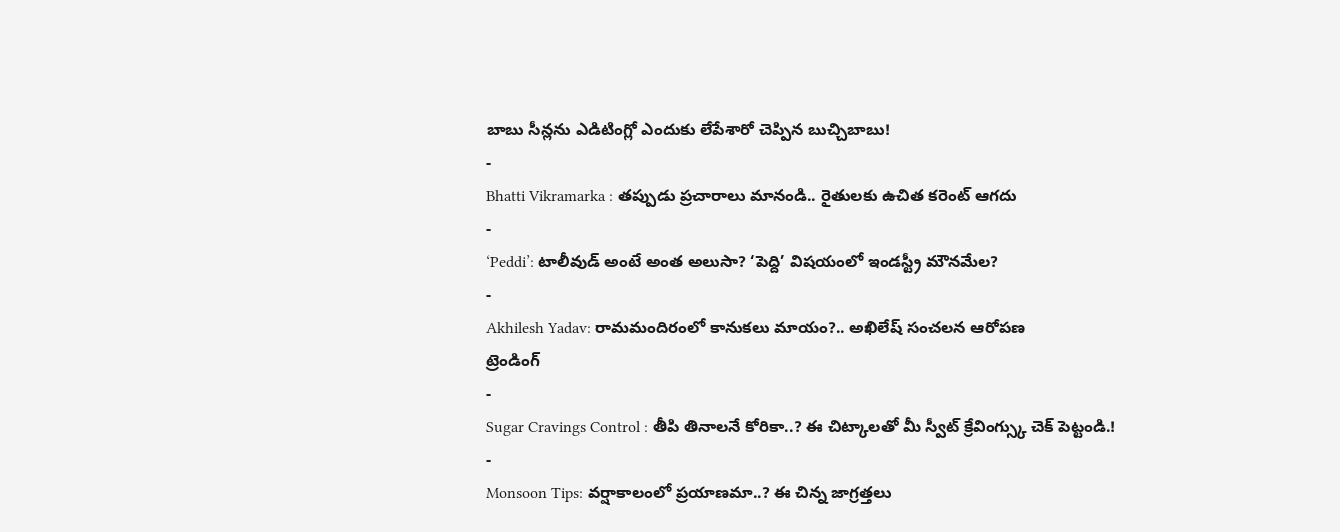బాబు సీన్లను ఎడిటింగ్లో ఎందుకు లేపేశారో చెప్పిన బుచ్చిబాబు!
-
Bhatti Vikramarka : తప్పుడు ప్రచారాలు మానండి.. రైతులకు ఉచిత కరెంట్ ఆగదు
-
‘Peddi’: టాలీవుడ్ అంటే అంత అలుసా? ‘పెద్ది’ విషయంలో ఇండస్ట్రీ మౌనమేల?
-
Akhilesh Yadav: రామమందిరంలో కానుకలు మాయం?.. అఖిలేష్ సంచలన ఆరోపణ
ట్రెండింగ్
-
Sugar Cravings Control : తీపి తినాలనే కోరికా..? ఈ చిట్కాలతో మీ స్వీట్ క్రేవింగ్స్కు చెక్ పెట్టండి.!
-
Monsoon Tips: వర్షాకాలంలో ప్రయాణమా..? ఈ చిన్న జాగ్రత్తలు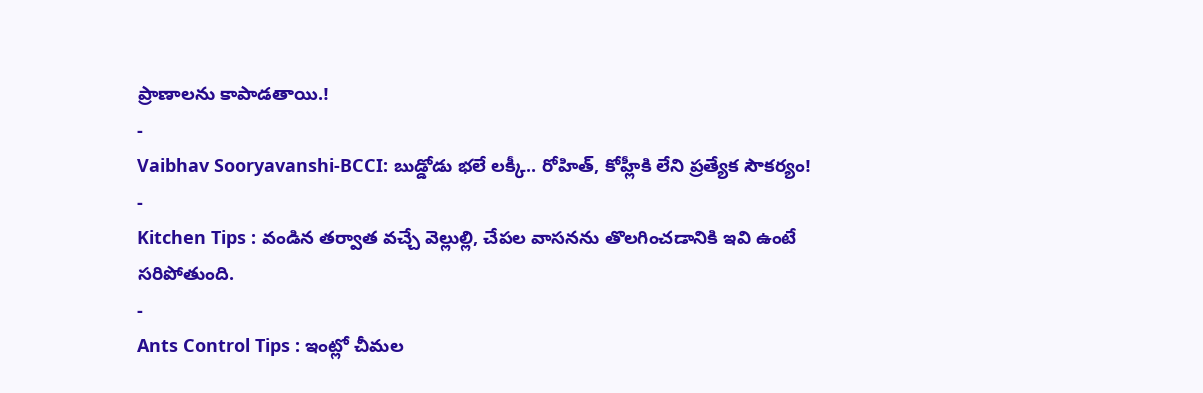ప్రాణాలను కాపాడతాయి.!
-
Vaibhav Sooryavanshi-BCCI: బుడ్డోడు భలే లక్కీ.. రోహిత్, కోహ్లీకి లేని ప్రత్యేక సౌకర్యం!
-
Kitchen Tips : వండిన తర్వాత వచ్చే వెల్లుల్లి, చేపల వాసనను తొలగించడానికి ఇవి ఉంటే సరిపోతుంది.
-
Ants Control Tips : ఇంట్లో చీమల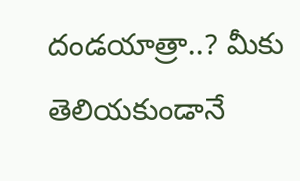దండయాత్రా..? మీకు తెలియకుండానే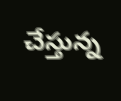చేస్తున్న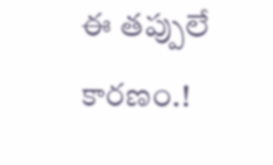ఈ తప్పులే కారణం.!